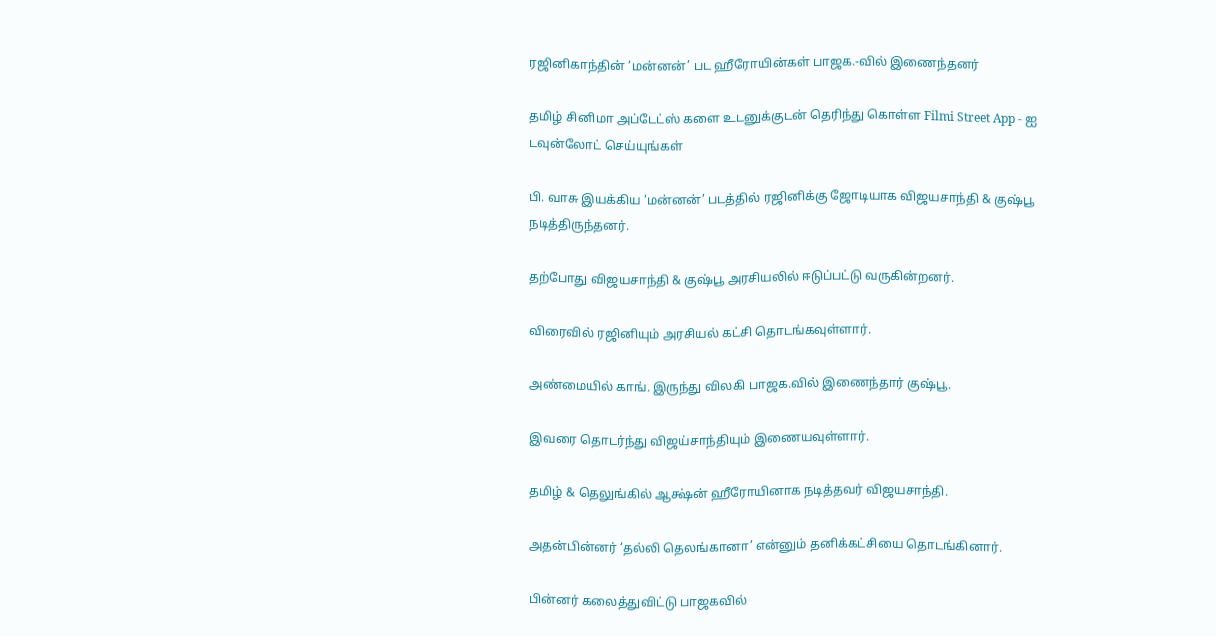ரஜினிகாந்தின் ‘மன்னன்’ பட ஹீரோயின்கள் பாஜக.-வில் இணைந்தனர்

தமிழ் சினிமா அப்டேட்ஸ் களை உடனுக்குடன் தெரிந்து கொள்ள Filmi Street App - ஐ டவுன்லோட் செய்யுங்கள்

பி. வாசு இயக்கிய ‘மன்னன்’ படத்தில் ரஜினிக்கு ஜோடியாக விஜயசாந்தி & குஷ்பூ நடித்திருந்தனர்.

தற்போது விஜயசாந்தி & குஷ்பூ அரசியலில் ஈடுப்பட்டு வருகின்றனர்.

விரைவில் ரஜினியும் அரசியல் கட்சி தொடங்கவுள்ளார்.

அண்மையில் காங். இருந்து விலகி பாஜக.வில் இணைந்தார் குஷ்பூ.

இவரை தொடர்ந்து விஜய்சாந்தியும் இணையவுள்ளார்.

தமிழ் & தெலுங்கில் ஆக்ஷ்ன் ஹீரோயினாக நடித்தவர் விஜயசாந்தி.

அதன்பின்னர் ‘தல்லி தெலங்கானா’ என்னும் தனிக்கட்சியை தொடங்கினார்.

பின்னர் கலைத்துவிட்டு பாஜகவில்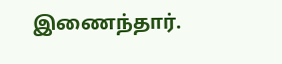இணைந்தார்.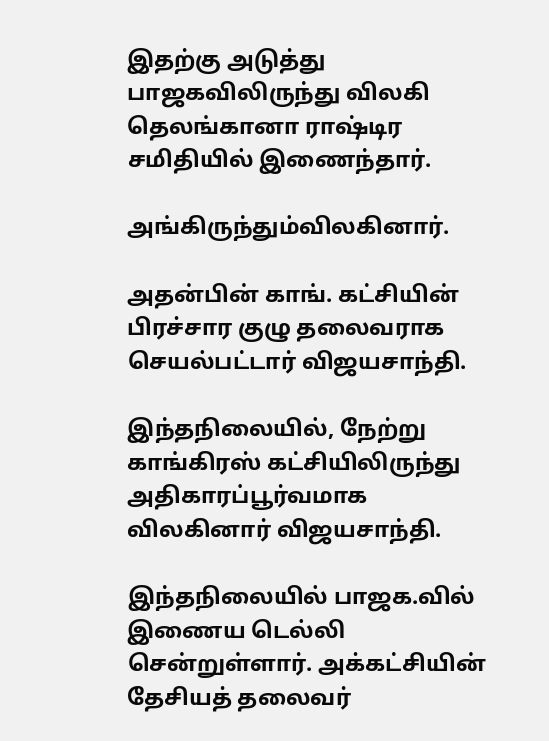இதற்கு அடுத்து பாஜகவிலிருந்து விலகி தெலங்கானா ராஷ்டிர சமிதியில் இணைந்தார்.

அங்கிருந்தும்விலகினார்.

அதன்பின் காங். கட்சியின் பிரச்சார குழு தலைவராக செயல்பட்டார் விஜயசாந்தி.

இந்தநிலையில், நேற்று காங்கிரஸ் கட்சியிலிருந்து அதிகாரப்பூர்வமாக விலகினார் விஜயசாந்தி.

இந்தநிலையில் பாஜக.வில் இணைய டெல்லி சென்றுள்ளார். அக்கட்சியின் தேசியத் தலைவர்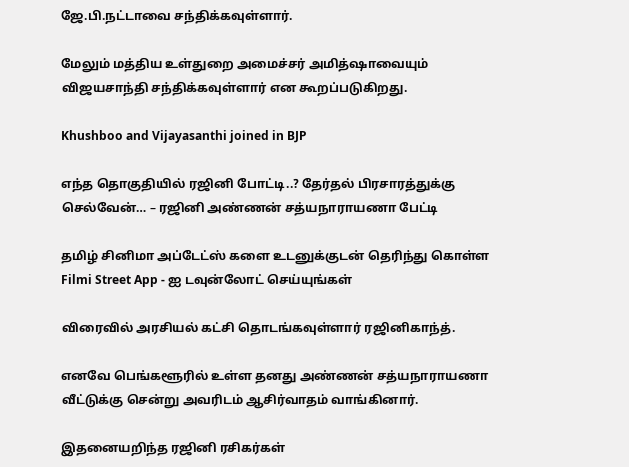ஜே.பி.நட்டாவை சந்திக்கவுள்ளார்.

மேலும் மத்திய உள்துறை அமைச்சர் அமித்ஷாவையும் விஜயசாந்தி சந்திக்கவுள்ளார் என கூறப்படுகிறது.

Khushboo and Vijayasanthi joined in BJP

எந்த தொகுதியில் ரஜினி போட்டி..? தேர்தல் பிரசாரத்துக்கு செல்வேன்… – ரஜினி அண்ணன் சத்யநாராயணா பேட்டி

தமிழ் சினிமா அப்டேட்ஸ் களை உடனுக்குடன் தெரிந்து கொள்ள Filmi Street App - ஐ டவுன்லோட் செய்யுங்கள்

விரைவில் அரசியல் கட்சி தொடங்கவுள்ளார் ரஜினிகாந்த்.

எனவே பெங்களூரில் உள்ள தனது அண்ணன் சத்யநாராயணா வீட்டுக்கு சென்று அவரிடம் ஆசிர்வாதம் வாங்கினார்.

இதனையறிந்த ரஜினி ரசிகர்கள்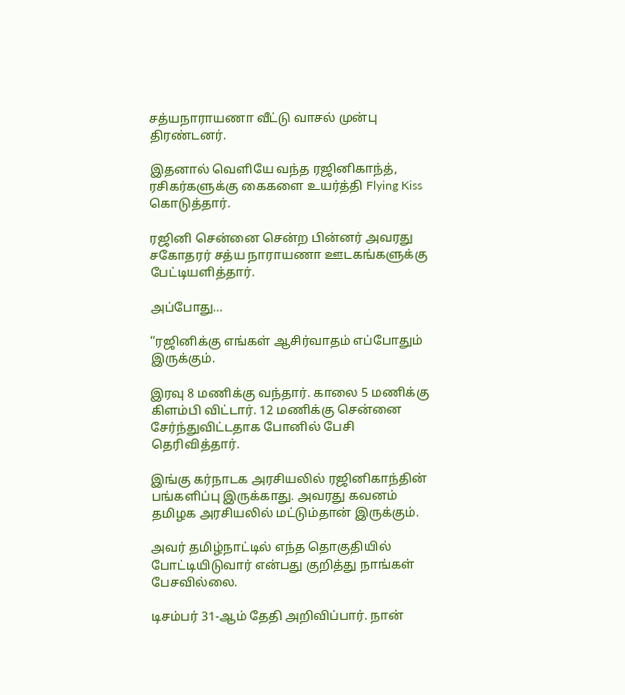சத்யநாராயணா வீட்டு வாசல் முன்பு திரண்டனர்.

இதனால் வெளியே வந்த ரஜினிகாந்த், ரசிகர்களுக்கு கைகளை உயர்த்தி Flying Kiss கொடுத்தார்.

ரஜினி சென்னை சென்ற பின்னர் அவரது சகோதரர் சத்ய நாராயணா ஊடகங்களுக்கு பேட்டியளித்தார்.

அப்போது…

“ரஜினிக்கு எங்கள் ஆசிர்வாதம் எப்போதும் இருக்கும்.

இரவு 8 மணிக்கு வந்தார். காலை 5 மணிக்கு கிளம்பி விட்டார். 12 மணிக்கு சென்னை சேர்ந்துவிட்டதாக போனில் பேசி தெரிவித்தார்.

இங்கு கர்நாடக அரசியலில் ரஜினிகாந்தின் பங்களிப்பு இருக்காது. அவரது கவனம் தமிழக அரசியலில் மட்டும்தான் இருக்கும்.

அவர் தமிழ்நாட்டில் எந்த தொகுதியில் போட்டியிடுவார் என்பது குறித்து நாங்கள் பேசவில்லை.

டிசம்பர் 31-ஆம் தேதி அறிவிப்பார். நான்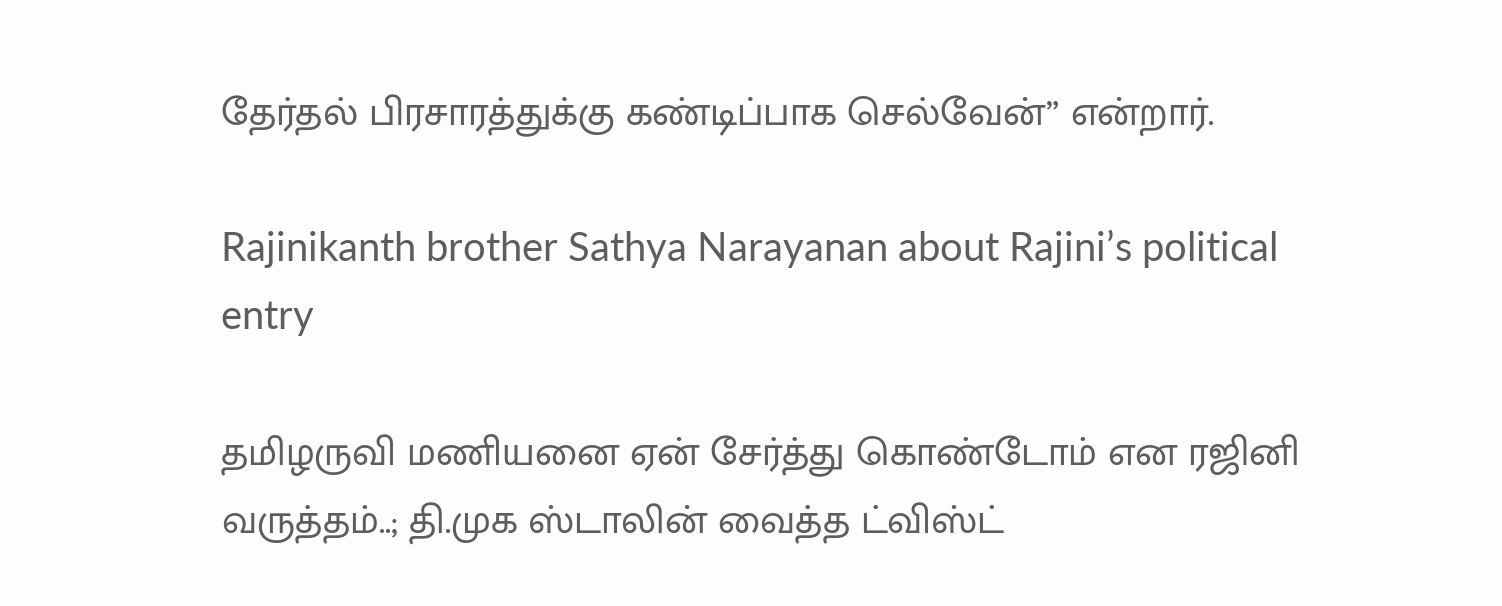தேர்தல் பிரசாரத்துக்கு கண்டிப்பாக செல்வேன்” என்றார்.

Rajinikanth brother Sathya Narayanan about Rajini’s political entry

தமிழருவி மணியனை ஏன் சேர்த்து கொண்டோம் என ரஜினி வருத்தம்..; தி.முக ஸ்டாலின் வைத்த ட்விஸ்ட்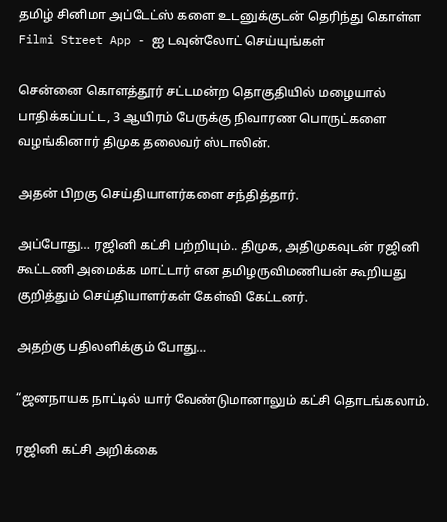தமிழ் சினிமா அப்டேட்ஸ் களை உடனுக்குடன் தெரிந்து கொள்ள Filmi Street App - ஐ டவுன்லோட் செய்யுங்கள்

சென்னை கொளத்தூர் சட்டமன்ற தொகுதியில் மழையால் பாதிக்கப்பட்ட, 3 ஆயிரம் பேருக்கு நிவாரண பொருட்களை வழங்கினார் திமுக தலைவர் ஸ்டாலின்.

அதன் பிறகு செய்தியாளர்களை சந்தித்தார்.

அப்போது… ரஜினி கட்சி பற்றியும்.. திமுக, அதிமுகவுடன் ரஜினி கூட்டணி அமைக்க மாட்டார் என தமிழருவிமணியன் கூறியது குறித்தும் செய்தியாளர்கள் கேள்வி கேட்டனர்.

அதற்கு பதிலளிக்கும் போது…

“ஜனநாயக நாட்டில் யார் வேண்டுமானாலும் கட்சி தொடங்கலாம்.

ரஜினி கட்சி அறிக்கை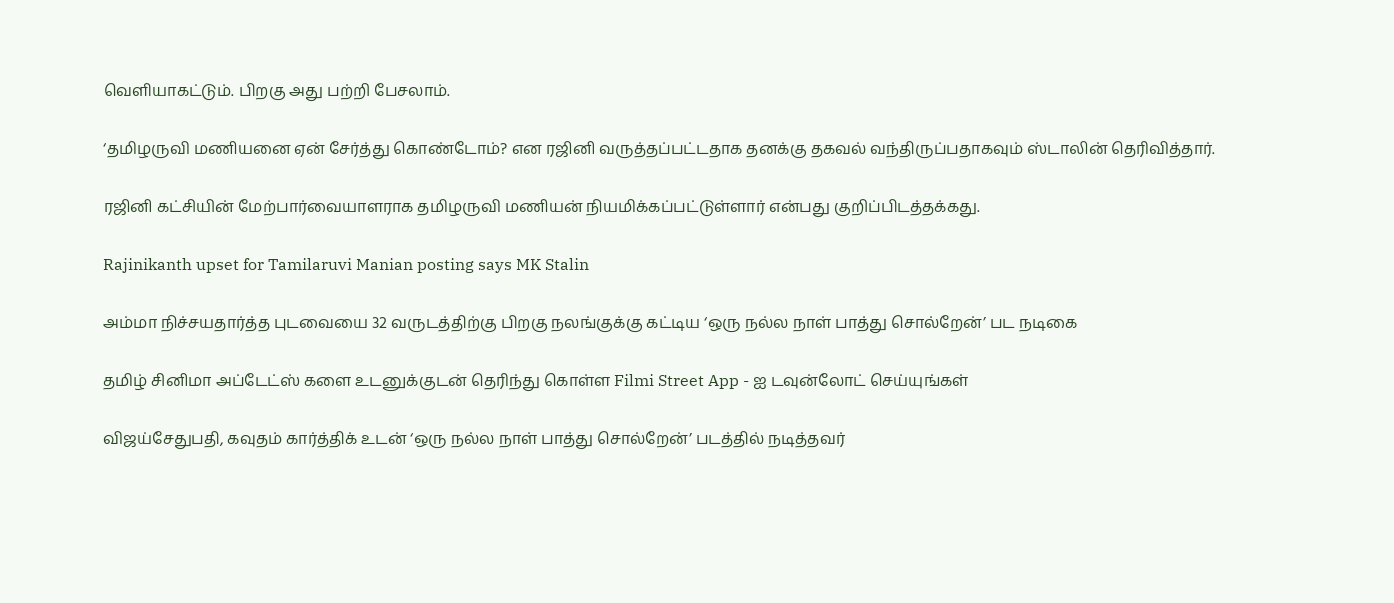வெளியாகட்டும். பிறகு அது பற்றி பேசலாம்.

‘தமிழருவி மணியனை ஏன் சேர்த்து கொண்டோம்? என ரஜினி வருத்தப்பட்டதாக தனக்கு தகவல் வந்திருப்பதாகவும் ஸ்டாலின் தெரிவித்தார்.

ரஜினி கட்சியின் மேற்பார்வையாளராக தமிழருவி மணியன் நியமிக்கப்பட்டுள்ளார் என்பது குறிப்பிடத்தக்கது.

Rajinikanth upset for Tamilaruvi Manian posting says MK Stalin

அம்மா நிச்சயதார்த்த புடவையை 32 வருடத்திற்கு பிறகு நலங்குக்கு கட்டிய ‘ஒரு நல்ல நாள் பாத்து சொல்றேன்’ பட நடிகை

தமிழ் சினிமா அப்டேட்ஸ் களை உடனுக்குடன் தெரிந்து கொள்ள Filmi Street App - ஐ டவுன்லோட் செய்யுங்கள்

விஜய்சேதுபதி, கவுதம் கார்த்திக் உடன் ‘ஒரு நல்ல நாள் பாத்து சொல்றேன்’ படத்தில் நடித்தவர்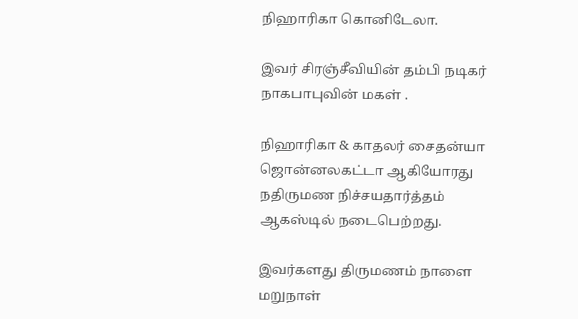நிஹாரிகா கொனிடேலா.

இவர் சிரஞ்சீவியின் தம்பி நடிகர் நாகபாபுவின் மகள் .

நிஹாரிகா & காதலர் சைதன்யா ஜொன்னலகட்டா ஆகியோரது நதிருமண நிச்சயதார்த்தம் ஆகஸ்டில் நடைபெற்றது.

இவர்களது திருமணம் நாளை மறுநாள்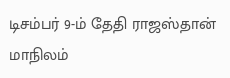டிசம்பர் 9-ம் தேதி ராஜஸ்தான் மாநிலம்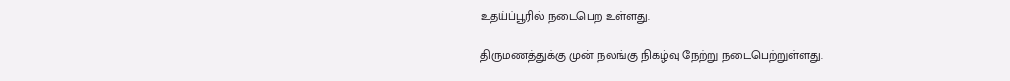உதய்ப்பூரில் நடைபெற உள்ளது.

திருமணத்துக்கு முன் நலங்கு நிகழ்வு நேற்று நடைபெற்றுள்ளது.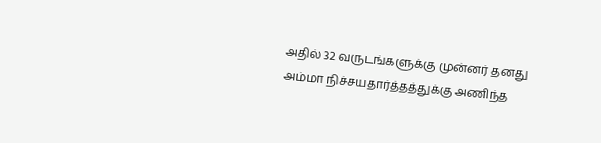அதில் 32 வருடங்களுக்கு முன்னர் தனது அம்மா நிச்சயதார்த்தத்துக்கு அணிந்த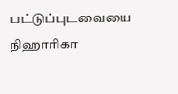பட்டுப்புடவையை நிஹாரிகா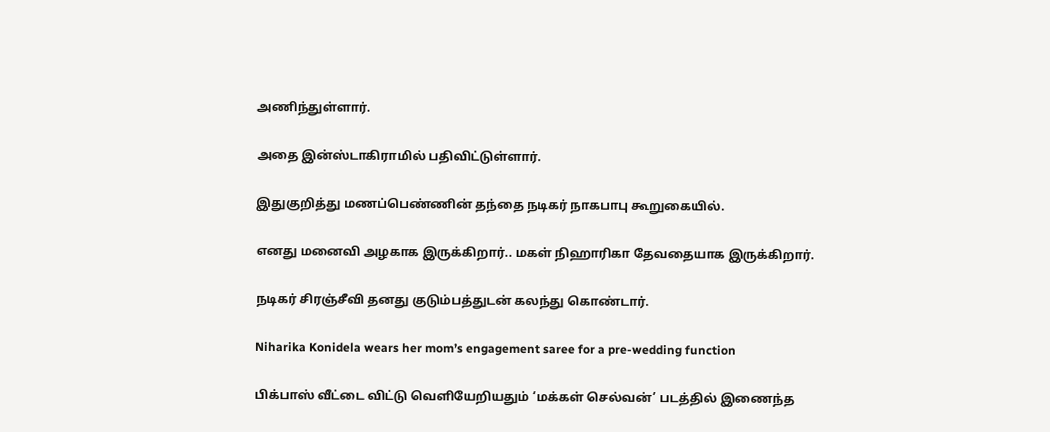அணிந்துள்ளார்.

அதை இன்ஸ்டாகிராமில் பதிவிட்டுள்ளார்.

இதுகுறித்து மணப்பெண்ணின் தந்தை நடிகர் நாகபாபு கூறுகையில்.

எனது மனைவி அழகாக இருக்கிறார்.. மகள் நிஹாரிகா தேவதையாக இருக்கிறார்.

நடிகர் சிரஞ்சீவி தனது குடும்பத்துடன் கலந்து கொண்டார்.

Niharika Konidela wears her mom’s engagement saree for a pre-wedding function

பிக்பாஸ் வீட்டை விட்டு வெளியேறியதும் ‘மக்கள் செல்வன்’ படத்தில் இணைந்த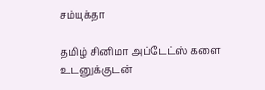சம்யுக்தா

தமிழ் சினிமா அப்டேட்ஸ் களை உடனுக்குடன்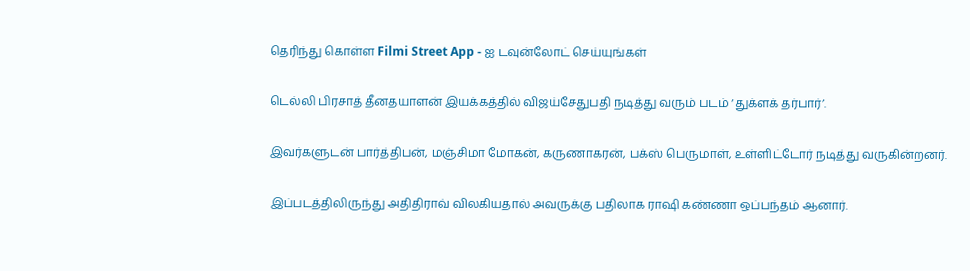தெரிந்து கொள்ள Filmi Street App - ஐ டவுன்லோட் செய்யுங்கள்

டெல்லி பிரசாத் தீனதயாளன் இயக்கத்தில் விஜய்சேதுபதி நடித்து வரும் படம் ‘துக்ளக் தர்பார்’.

இவர்களுடன் பார்த்திபன், மஞ்சிமா மோகன், கருணாகரன், பக்ஸ் பெருமாள், உள்ளிட்டோர் நடித்து வருகின்றனர்.

இப்படத்திலிருந்து அதிதிராவ் விலகியதால் அவருக்கு பதிலாக ராஷி கண்ணா ஒப்பந்தம் ஆனார்.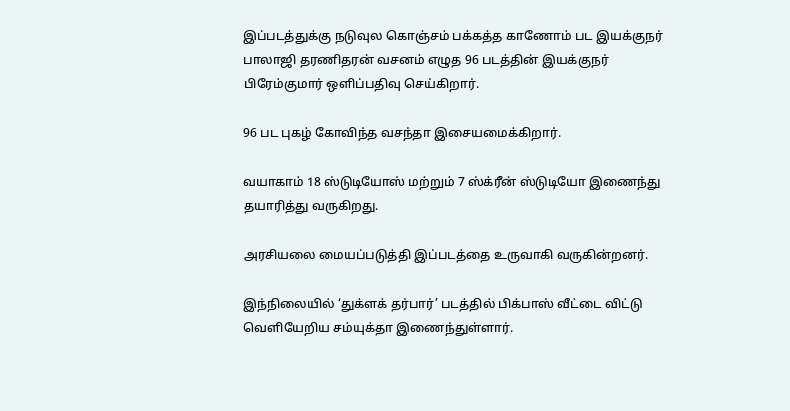இப்படத்துக்கு நடுவுல கொஞ்சம் பக்கத்த காணோம் பட இயக்குநர் பாலாஜி தரணிதரன் வசனம் எழுத 96 படத்தின் இயக்குநர் பிரேம்குமார் ஒளிப்பதிவு செய்கிறார்.

96 பட புகழ் கோவிந்த வசந்தா இசையமைக்கிறார்.

வயாகாம் 18 ஸ்டுடியோஸ் மற்றும் 7 ஸ்க்ரீன் ஸ்டுடியோ இணைந்து தயாரித்து வருகிறது.

அரசியலை மையப்படுத்தி இப்படத்தை உருவாகி வருகின்றனர்.

இந்நிலையில் ‘துக்ளக் தர்பார்’ படத்தில் பிக்பாஸ் வீட்டை விட்டு வெளியேறிய சம்யுக்தா இணைந்துள்ளார்.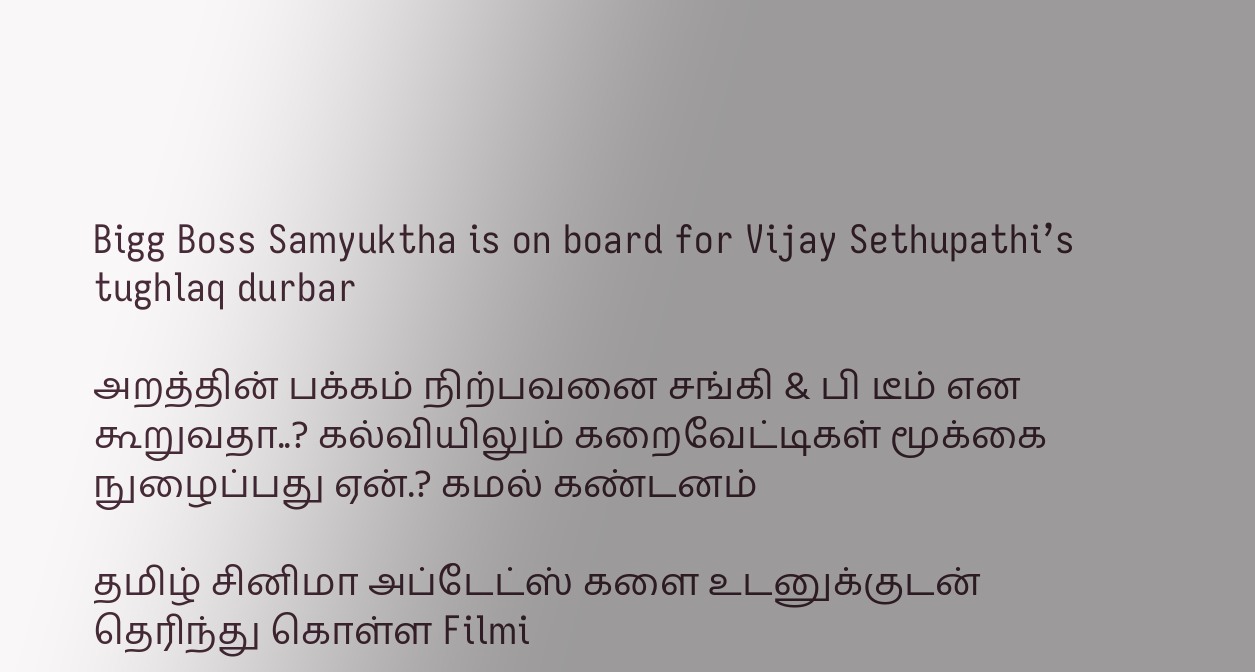Bigg Boss Samyuktha is on board for Vijay Sethupathi’s tughlaq durbar

அறத்தின் பக்கம் நிற்பவனை சங்கி & பி டீம் என கூறுவதா..? கல்வியிலும் கறைவேட்டிகள் மூக்கை நுழைப்பது ஏன்.? கமல் கண்டனம்

தமிழ் சினிமா அப்டேட்ஸ் களை உடனுக்குடன் தெரிந்து கொள்ள Filmi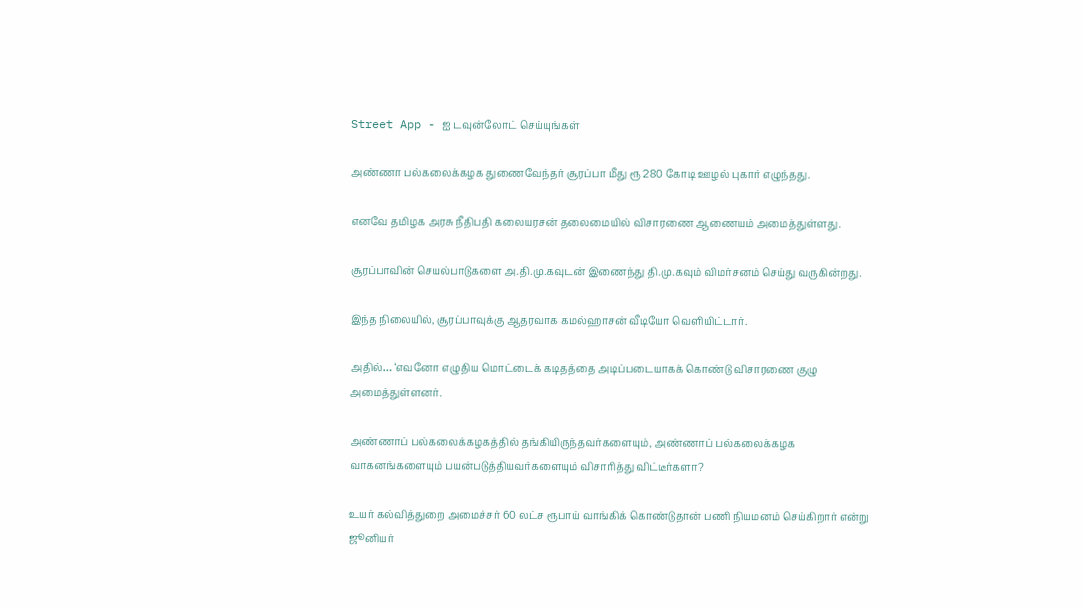Street App - ஐ டவுன்லோட் செய்யுங்கள்

அண்ணா பல்கலைக்கழக துணைவேந்தர் சூரப்பா மீது ரூ 280 கோடி ஊழல் புகார் எழுந்தது.

எனவே தமிழக அரசு நீதிபதி கலையரசன் தலைமையில் விசாரணை ஆணையம் அமைத்துள்ளது.

சூரப்பாவின் செயல்பாடுகளை அ.தி.மு.கவுடன் இணைந்து தி.மு.கவும் விமர்சனம் செய்து வருகின்றது.

இந்த நிலையில், சூரப்பாவுக்கு ஆதரவாக கமல்ஹாசன் வீடியோ வெளியிட்டார்.

அதில்… ‘எவனோ எழுதிய மொட்டைக் கடிதத்தை அடிப்படையாகக் கொண்டு விசாரணை குழு அமைத்துள்ளனர்.

அண்ணாப் பல்கலைக்கழகத்தில் தங்கியிருந்தவர்களையும், அண்ணாப் பல்கலைக்கழக வாகனங்களையும் பயன்படுத்தியவர்களையும் விசாரித்து விட்டீர்களா?

உயர் கல்வித்துறை அமைச்சர் 60 லட்ச ரூபாய் வாங்கிக் கொண்டுதான் பணி நியமனம் செய்கிறார் என்று ஜூனியர்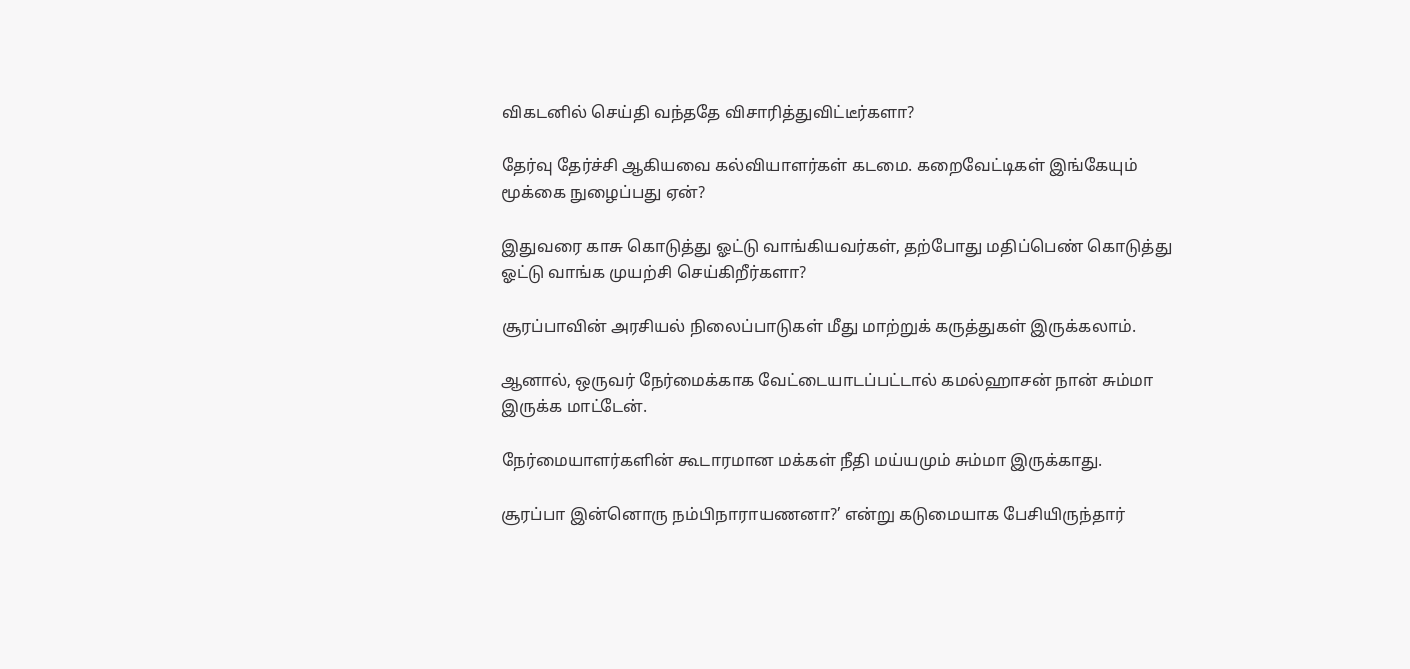விகடனில் செய்தி வந்ததே விசாரித்துவிட்டீர்களா?

தேர்வு தேர்ச்சி ஆகியவை கல்வியாளர்கள் கடமை. கறைவேட்டிகள் இங்கேயும் மூக்கை நுழைப்பது ஏன்?

இதுவரை காசு கொடுத்து ஓட்டு வாங்கியவர்கள், தற்போது மதிப்பெண் கொடுத்து ஓட்டு வாங்க முயற்சி செய்கிறீர்களா?

சூரப்பாவின் அரசியல் நிலைப்பாடுகள் மீது மாற்றுக் கருத்துகள் இருக்கலாம்.

ஆனால், ஒருவர் நேர்மைக்காக வேட்டையாடப்பட்டால் கமல்ஹாசன் நான் சும்மா இருக்க மாட்டேன்.

நேர்மையாளர்களின் கூடாரமான மக்கள் நீதி மய்யமும் சும்மா இருக்காது.

சூரப்பா இன்னொரு நம்பிநாராயணனா?’ என்று கடுமையாக பேசியிருந்தார்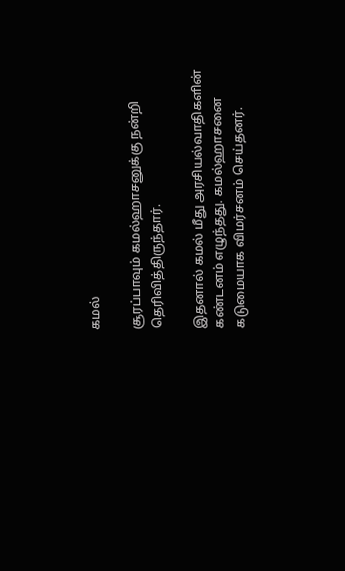கமல்

சூரப்பாவும் கமல்ஹாசனுக்கு நன்றி தெரிவித்திருந்தார்.

இதனால் கமல் மீது அரசியல்வாதிகளின் கண்டனம் எழுந்தது. கமல்ஹாசனை கடுமையாக விமர்சனம் செய்தனர்.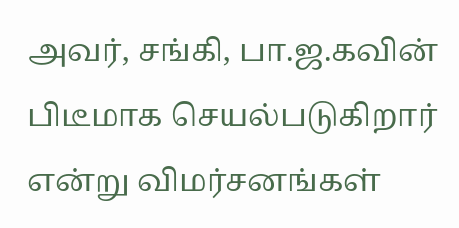அவர், சங்கி, பா.ஜ.கவின் பிடீமாக செயல்படுகிறார் என்று விமர்சனங்கள்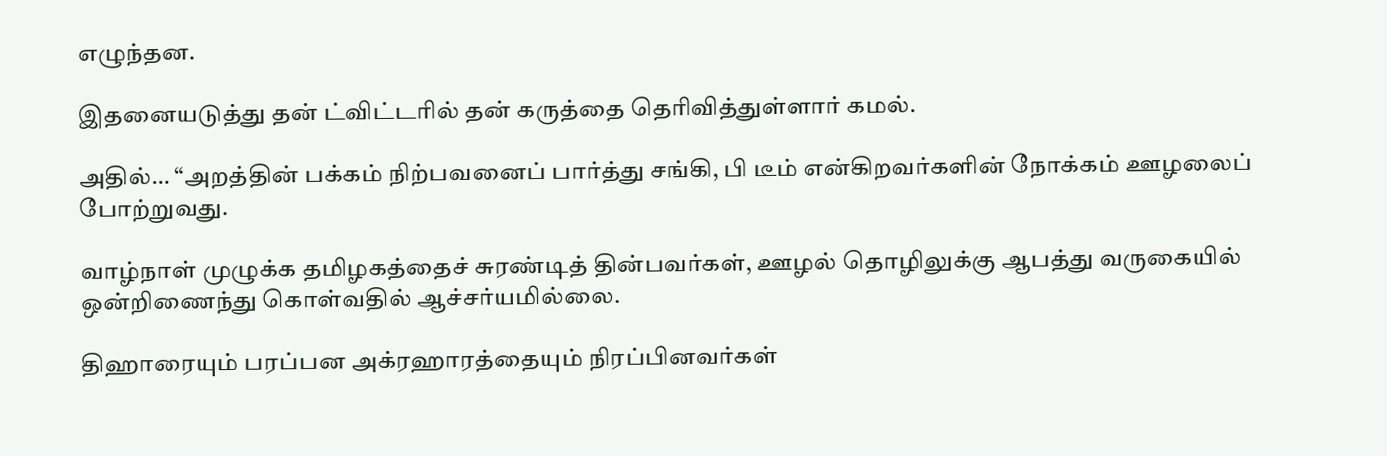எழுந்தன.

இதனையடுத்து தன் ட்விட்டரில் தன் கருத்தை தெரிவித்துள்ளார் கமல்.

அதில்… “அறத்தின் பக்கம் நிற்பவனைப் பார்த்து சங்கி, பி டீம் என்கிறவர்களின் நோக்கம் ஊழலைப் போற்றுவது.

வாழ்நாள் முழுக்க தமிழகத்தைச் சுரண்டித் தின்பவர்கள், ஊழல் தொழிலுக்கு ஆபத்து வருகையில் ஒன்றிணைந்து கொள்வதில் ஆச்சர்யமில்லை.

திஹாரையும் பரப்பன அக்ரஹாரத்தையும் நிரப்பினவர்கள்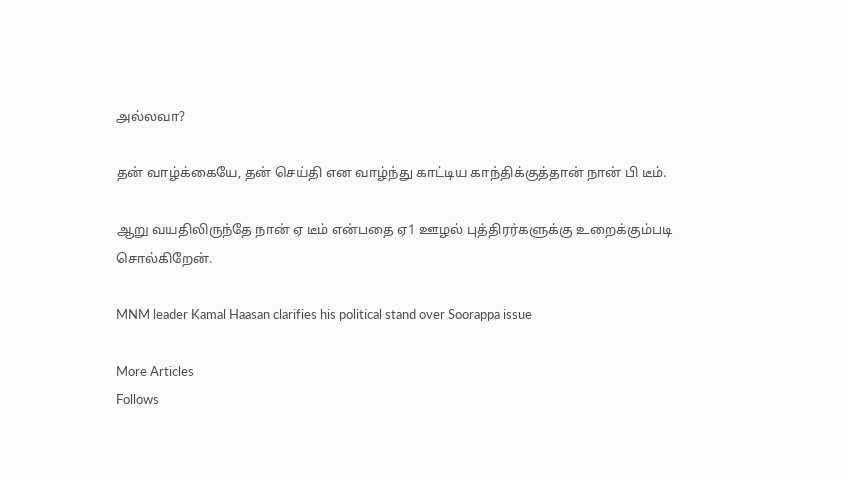அல்லவா?

தன் வாழ்க்கையே, தன் செய்தி என வாழ்ந்து காட்டிய காந்திக்குத்தான் நான் பி டீம்.

ஆறு வயதிலிருந்தே நான் ஏ டீம் என்பதை ஏ1 ஊழல் புத்திரர்களுக்கு உறைக்கும்படி சொல்கிறேன்.

MNM leader Kamal Haasan clarifies his political stand over Soorappa issue

More Articles
Follows